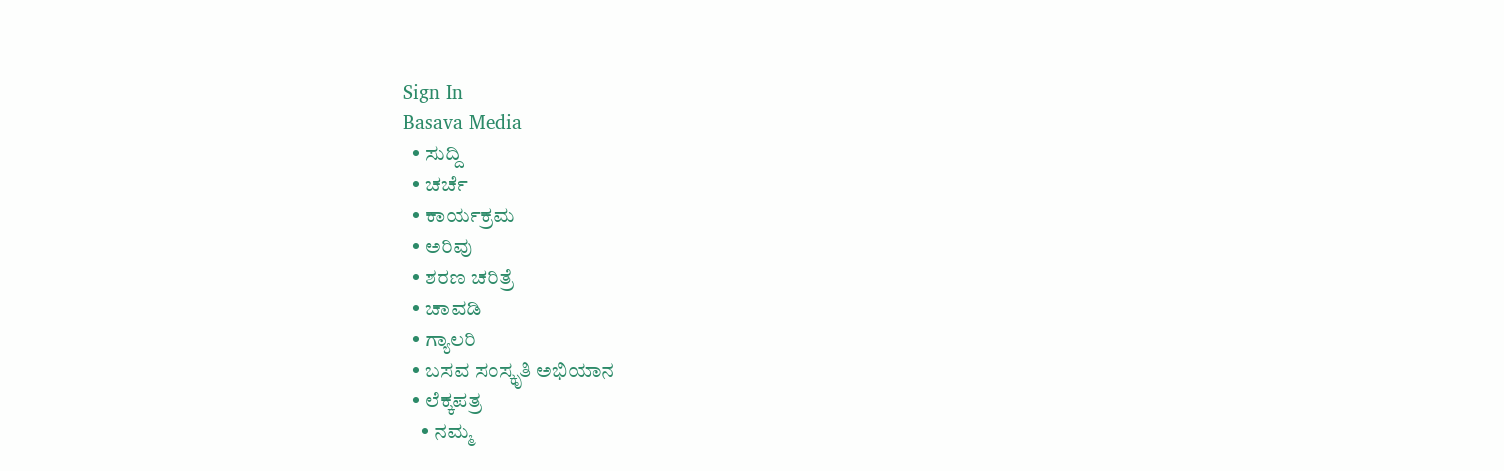Sign In
Basava Media
  • ಸುದ್ದಿ
  • ಚರ್ಚೆ
  • ಕಾರ್ಯಕ್ರಮ
  • ಅರಿವು
  • ಶರಣ ಚರಿತ್ರೆ
  • ಚಾವಡಿ
  • ಗ್ಯಾಲರಿ
  • ಬಸವ ಸಂಸ್ಕೃತಿ ಅಭಿಯಾನ
  • ಲೆಕ್ಕಪತ್ರ
    • ನಮ್ಮ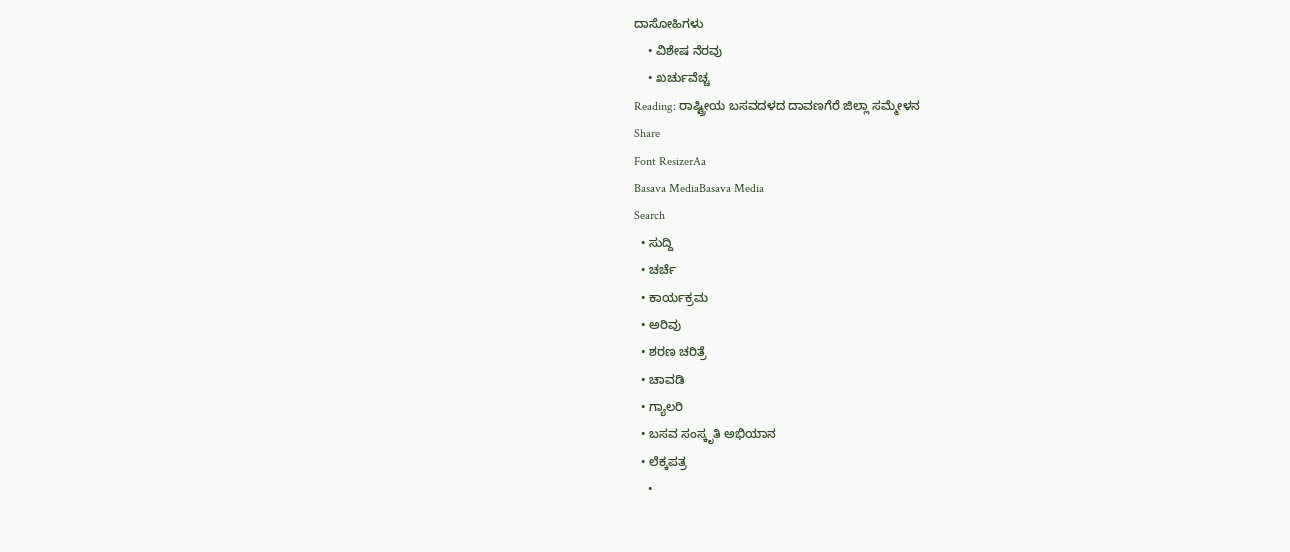ದಾಸೋಹಿಗಳು
    • ವಿಶೇಷ ನೆರವು
    • ಖರ್ಚುವೆಚ್ಚ
Reading: ರಾಷ್ಟ್ರೀಯ ಬಸವದಳದ ದಾವಣಗೆರೆ ಜಿಲ್ಲಾ ಸಮ್ಮೇಳನ
Share
Font ResizerAa
Basava MediaBasava Media
Search
  • ಸುದ್ದಿ
  • ಚರ್ಚೆ
  • ಕಾರ್ಯಕ್ರಮ
  • ಅರಿವು
  • ಶರಣ ಚರಿತ್ರೆ
  • ಚಾವಡಿ
  • ಗ್ಯಾಲರಿ
  • ಬಸವ ಸಂಸ್ಕೃತಿ ಅಭಿಯಾನ
  • ಲೆಕ್ಕಪತ್ರ
    •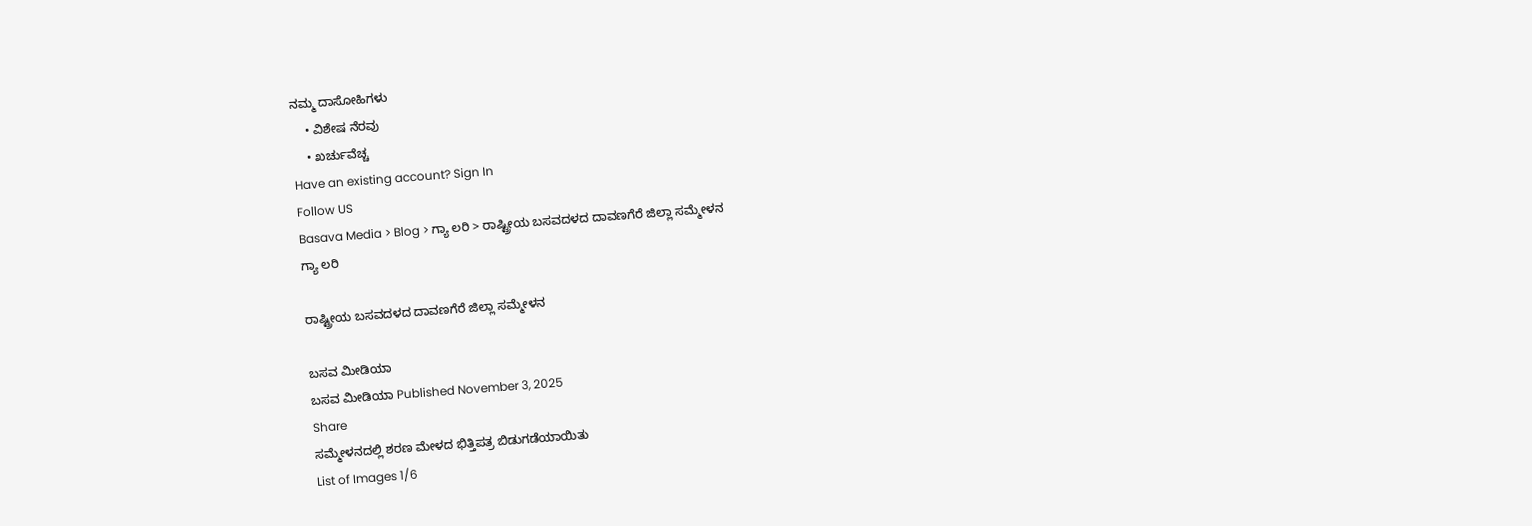ನಮ್ಮ ದಾಸೋಹಿಗಳು
    • ವಿಶೇಷ ನೆರವು
    • ಖರ್ಚುವೆಚ್ಚ
Have an existing account? Sign In
Follow US
Basava Media > Blog > ಗ್ಯಾ ಲರಿ > ರಾಷ್ಟ್ರೀಯ ಬಸವದಳದ ದಾವಣಗೆರೆ ಜಿಲ್ಲಾ ಸಮ್ಮೇಳನ
ಗ್ಯಾ ಲರಿ

ರಾಷ್ಟ್ರೀಯ ಬಸವದಳದ ದಾವಣಗೆರೆ ಜಿಲ್ಲಾ ಸಮ್ಮೇಳನ

ಬಸವ ಮೀಡಿಯಾ
ಬಸವ ಮೀಡಿಯಾ Published November 3, 2025
Share
ಸಮ್ಮೇಳನದಲ್ಲಿ ಶರಣ ಮೇಳದ ಭಿತ್ತಿಪತ್ರ ಬಿಡುಗಡೆಯಾಯಿತು
List of Images 1/6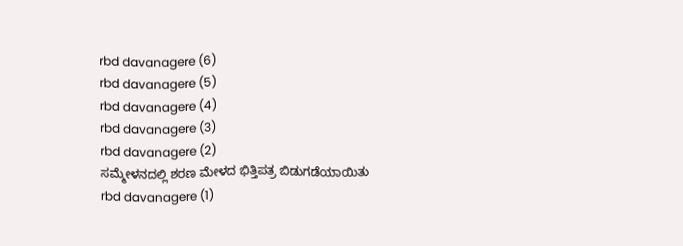rbd davanagere (6)
rbd davanagere (5)
rbd davanagere (4)
rbd davanagere (3)
rbd davanagere (2)
ಸಮ್ಮೇಳನದಲ್ಲಿ ಶರಣ ಮೇಳದ ಭಿತ್ತಿಪತ್ರ ಬಿಡುಗಡೆಯಾಯಿತು
rbd davanagere (1)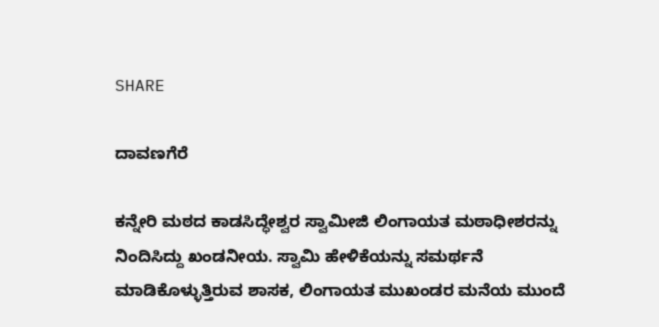SHARE

ದಾವಣಗೆರೆ

ಕನ್ನೇರಿ ಮಠದ ಕಾಡಸಿದ್ಧೇಶ್ವರ ಸ್ವಾಮೀಜಿ ಲಿಂಗಾಯತ ಮಠಾಧೀಶರನ್ನು ನಿಂದಿಸಿದ್ದು ಖಂಡನೀಯ. ಸ್ವಾಮಿ ಹೇಳಿಕೆಯನ್ನು ಸಮರ್ಥನೆ ಮಾಡಿಕೊಳ್ಳುತ್ತಿರುವ ಶಾಸಕ, ಲಿಂಗಾಯತ ಮುಖಂಡರ ಮನೆಯ ಮುಂದೆ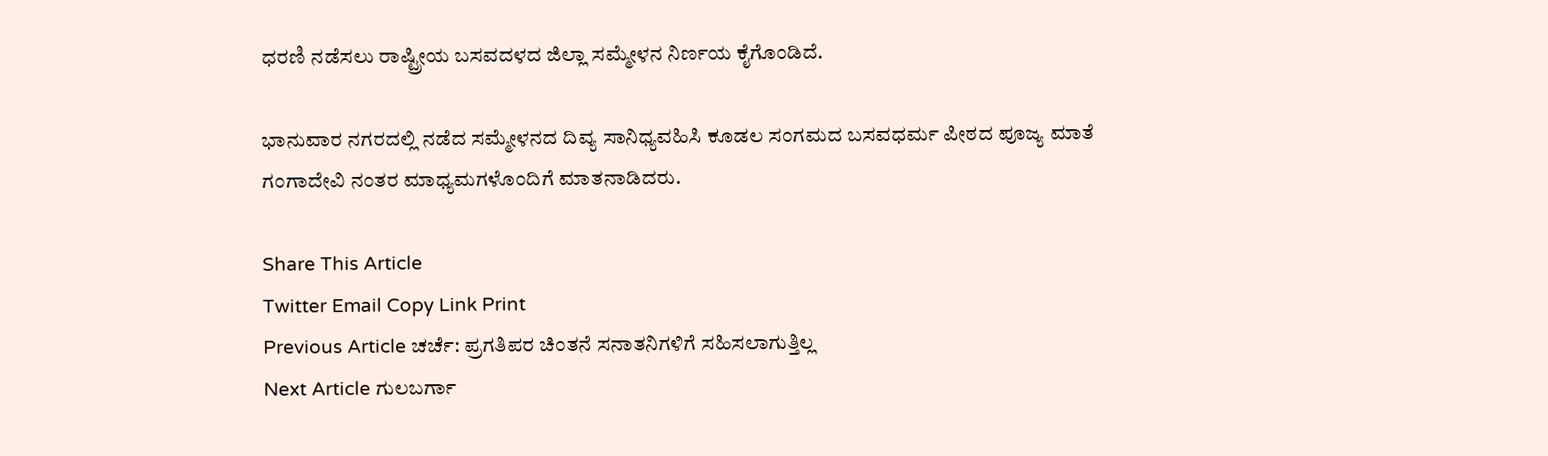ಧರಣಿ ನಡೆಸಲು ರಾಷ್ಟ್ರೀಯ ಬಸವದಳದ ಜಿಲ್ಲಾ ಸಮ್ಮೇಳನ ನಿರ್ಣಯ ಕೈಗೊಂಡಿದೆ.

ಭಾನುವಾರ ನಗರದಲ್ಲಿ ನಡೆದ ಸಮ್ಮೇಳನದ ದಿವ್ಯ ಸಾನಿಧ್ಯವಹಿಸಿ ಕೂಡಲ ಸಂಗಮದ ಬಸವಧರ್ಮ ಪೀಠದ ಪೂಜ್ಯ ಮಾತೆ ಗಂಗಾದೇವಿ ನಂತರ ಮಾಧ್ಯಮಗಳೊಂದಿಗೆ ಮಾತನಾಡಿದರು.

Share This Article
Twitter Email Copy Link Print
Previous Article ಚರ್ಚೆ: ಪ್ರಗತಿಪರ ಚಿಂತನೆ ಸನಾತನಿಗಳಿಗೆ ಸಹಿಸಲಾಗುತ್ತಿಲ್ಲ
Next Article ಗುಲಬರ್ಗಾ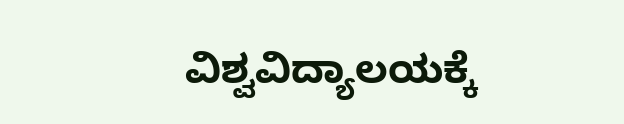ವಿಶ್ವವಿದ್ಯಾಲಯಕ್ಕೆ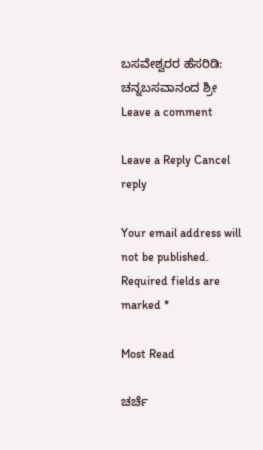ಬಸವೇಶ್ವರರ ಹೆಸರಿಡಿ: ಚನ್ನಬಸವಾನಂದ ಶ್ರೀ
Leave a comment

Leave a Reply Cancel reply

Your email address will not be published. Required fields are marked *

Most Read

ಚರ್ಚೆ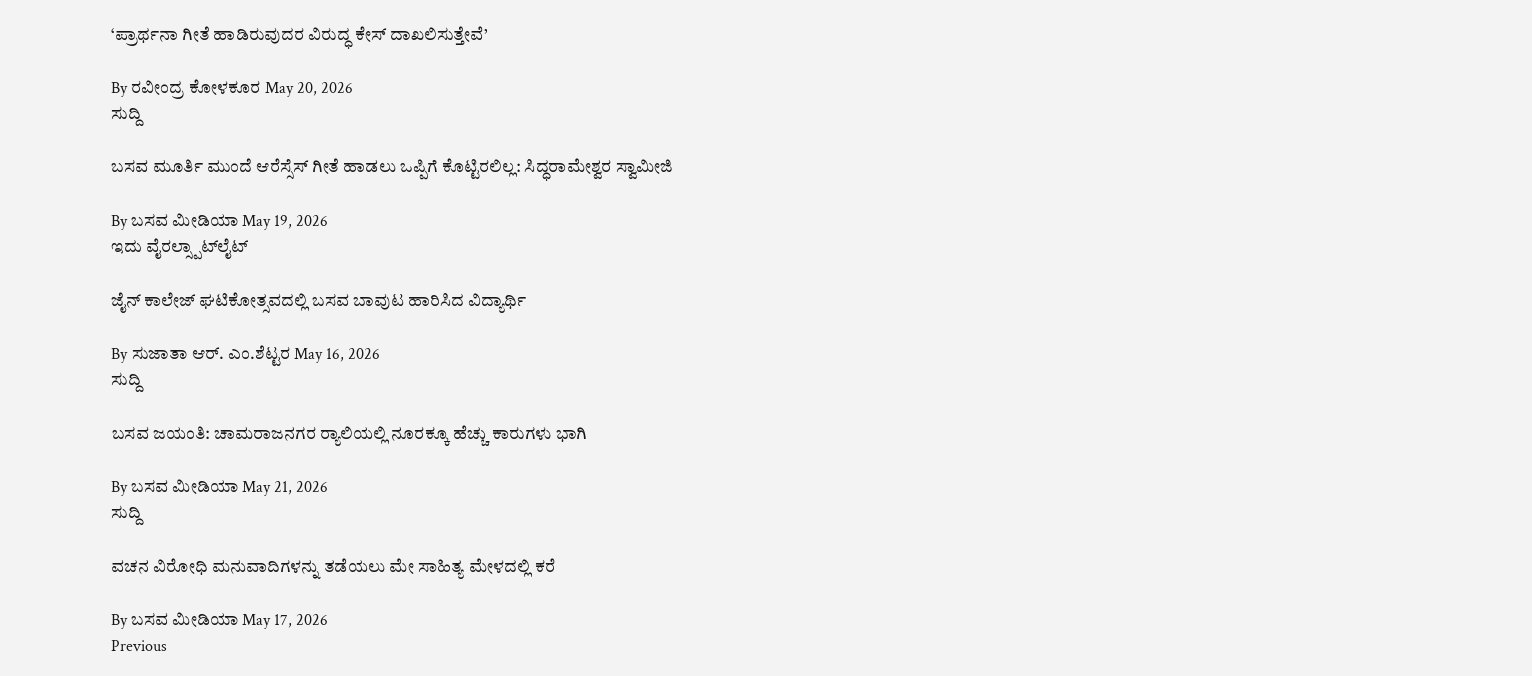‘ಪ್ರಾರ್ಥನಾ ಗೀತೆ ಹಾಡಿರುವುದರ ವಿರುದ್ಧ ಕೇಸ್ ದಾಖಲಿಸುತ್ತೇವೆ’

By ರವೀಂದ್ರ ಕೋಳಕೂರ May 20, 2026
ಸುದ್ದಿ

ಬಸವ ಮೂರ್ತಿ ಮುಂದೆ ಆರೆಸ್ಸೆಸ್ ಗೀತೆ ಹಾಡಲು ಒಪ್ಪಿಗೆ ಕೊಟ್ಟಿರಲಿಲ್ಲ: ಸಿದ್ಧರಾಮೇಶ್ವರ ಸ್ವಾಮೀಜಿ

By ಬಸವ ಮೀಡಿಯಾ May 19, 2026
ಇದು ವೈರಲ್ಸ್ಪಾಟ್‌ಲೈಟ್

ಜೈನ್ ಕಾಲೇಜ್ ಘಟಿಕೋತ್ಸವದಲ್ಲಿ ಬಸವ ಬಾವುಟ ಹಾರಿಸಿದ ವಿದ್ಯಾರ್ಥಿ

By ಸುಜಾತಾ ಆರ್. ಎಂ.ಶೆಟ್ಟರ May 16, 2026
ಸುದ್ದಿ

ಬಸವ ಜಯಂತಿ: ಚಾಮರಾಜನಗರ ರ‍್ಯಾಲಿಯಲ್ಲಿ ನೂರಕ್ಕೂ ಹೆಚ್ಚು ಕಾರುಗಳು ಭಾಗಿ

By ಬಸವ ಮೀಡಿಯಾ May 21, 2026
ಸುದ್ದಿ

ವಚನ ವಿರೋಧಿ ಮನುವಾದಿಗಳನ್ನು ತಡೆಯಲು ಮೇ ಸಾಹಿತ್ಯ ಮೇಳದಲ್ಲಿ ಕರೆ

By ಬಸವ ಮೀಡಿಯಾ May 17, 2026
Previous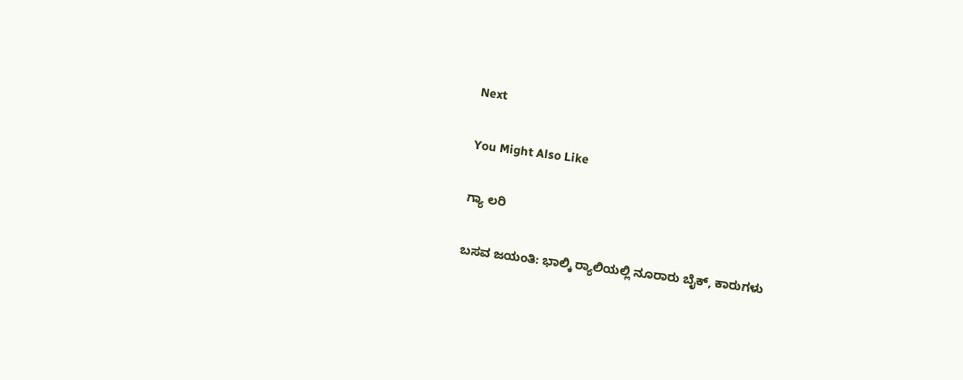Next

You Might Also Like

ಗ್ಯಾ ಲರಿ

ಬಸವ ಜಯಂತಿ: ಭಾಲ್ಕಿ ರ‍್ಯಾಲಿಯಲ್ಲಿ ನೂರಾರು ಬೈಕ್, ಕಾರುಗಳು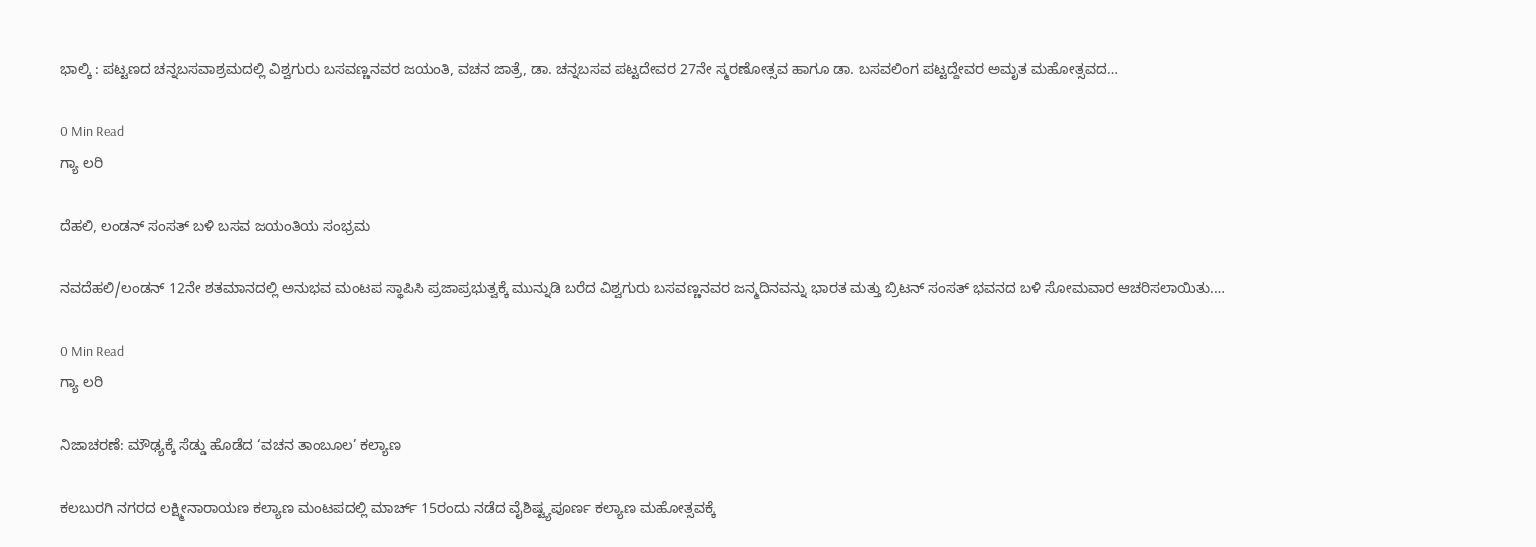ಭಾಲ್ಕಿ : ಪಟ್ಟಣದ ಚನ್ನಬಸವಾಶ್ರಮದಲ್ಲಿ ವಿಶ್ವಗುರು ಬಸವಣ್ಣನವರ ಜಯಂತಿ, ವಚನ ಜಾತ್ರೆ, ಡಾ. ಚನ್ನಬಸವ ಪಟ್ಟದೇವರ 27ನೇ ಸ್ಮರಣೋತ್ಸವ ಹಾಗೂ ಡಾ. ಬಸವಲಿಂಗ ಪಟ್ಟದ್ದೇವರ ಅಮೃತ ಮಹೋತ್ಸವದ…

0 Min Read
ಗ್ಯಾ ಲರಿ

ದೆಹಲಿ, ಲಂಡನ್ ಸಂಸತ್ ಬಳಿ ಬಸವ ಜಯಂತಿಯ ಸಂಭ್ರಮ

ನವದೆಹಲಿ/ಲಂಡನ್ 12ನೇ ಶತಮಾನದಲ್ಲಿ ಅನುಭವ ಮಂಟಪ ಸ್ಥಾಪಿಸಿ ಪ್ರಜಾಪ್ರಭುತ್ವಕ್ಕೆ ಮುನ್ನುಡಿ ಬರೆದ ವಿಶ್ವಗುರು ಬಸವಣ್ಣನವರ ಜನ್ಮದಿನವನ್ನು ಭಾರತ ಮತ್ತು ಬ್ರಿಟನ್ ಸಂಸತ್ ಭವನದ ಬಳಿ ಸೋಮವಾರ ಆಚರಿಸಲಾಯಿತು.…

0 Min Read
ಗ್ಯಾ ಲರಿ

ನಿಜಾಚರಣೆ: ಮೌಢ್ಯಕ್ಕೆ ಸೆಡ್ಡು ಹೊಡೆದ ‘ವಚನ ತಾಂಬೂಲ’ ಕಲ್ಯಾಣ

ಕಲಬುರಗಿ ನಗರದ ಲಕ್ಷ್ಮೀನಾರಾಯಣ ಕಲ್ಯಾಣ ಮಂಟಪದಲ್ಲಿ ಮಾರ್ಚ್ 15ರಂದು ನಡೆದ ವೈಶಿಷ್ಟ್ಯಪೂರ್ಣ ಕಲ್ಯಾಣ ಮಹೋತ್ಸವಕ್ಕೆ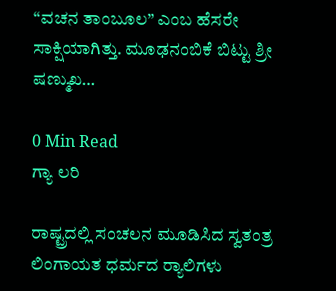“ವಚನ ತಾಂಬೂಲ” ಎಂಬ ಹೆಸರೇ ಸಾಕ್ಷಿಯಾಗಿತ್ತು. ಮೂಢನಂಬಿಕೆ ಬಿಟ್ಟು ಶ್ರೀ ಷಣ್ಮುಖ…

0 Min Read
ಗ್ಯಾ ಲರಿ

ರಾಷ್ಟ್ರದಲ್ಲಿ ಸಂಚಲನ ಮೂಡಿಸಿದ ಸ್ವತಂತ್ರ ಲಿಂಗಾಯತ ಧರ್ಮದ ರ‍್ಯಾಲಿಗಳು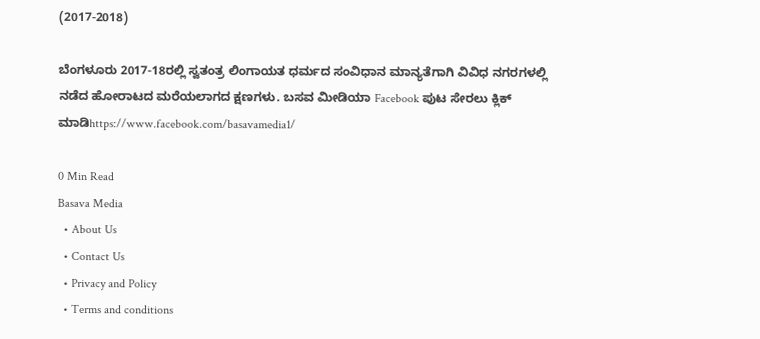(2017-2018)

ಬೆಂಗಳೂರು 2017-18ರಲ್ಲಿ ಸ್ವತಂತ್ರ ಲಿಂಗಾಯತ ಧರ್ಮದ ಸಂವಿಧಾನ ಮಾನ್ಯತೆಗಾಗಿ ವಿವಿಧ ನಗರಗಳಲ್ಲಿ ನಡೆದ ಹೋರಾಟದ ಮರೆಯಲಾಗದ ಕ್ಷಣಗಳು. ಬಸವ ಮೀಡಿಯಾ Facebook ಪುಟ ಸೇರಲು ಕ್ಲಿಕ್ ಮಾಡಿhttps://www.facebook.com/basavamedia1/

0 Min Read
Basava Media
  • About Us
  • Contact Us
  • Privacy and Policy
  • Terms and conditions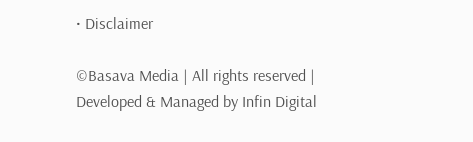• Disclaimer

©Basava Media | All rights reserved | Developed & Managed by Infin Digital